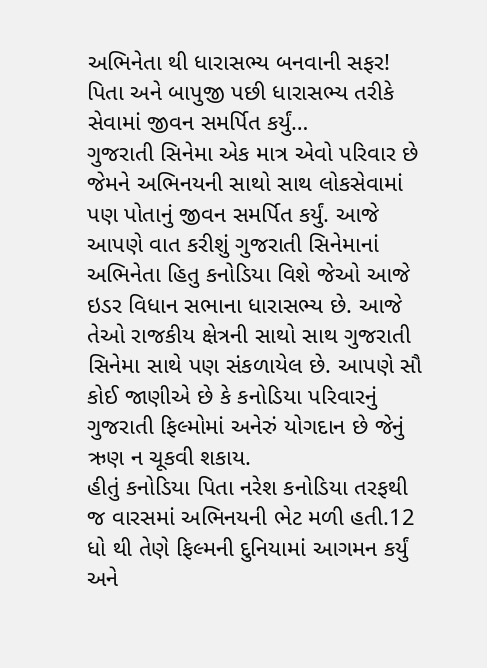અભિનેતા થી ધારાસભ્ય બનવાની સફર! પિતા અને બાપુજી પછી ધારાસભ્ય તરીકે સેવામાં જીવન સમર્પિત કર્યું…
ગુજરાતી સિનેમા એક માત્ર એવો પરિવાર છે જેમને અભિનયની સાથો સાથ લોકસેવામાં પણ પોતાનું જીવન સમર્પિત કર્યું. આજે આપણે વાત કરીશું ગુજરાતી સિનેમાનાં અભિનેતા હિતુ કનોડિયા વિશે જેઓ આજે ઇડર વિધાન સભાના ધારાસભ્ય છે. આજે તેઓ રાજકીય ક્ષેત્રની સાથો સાથ ગુજરાતી સિનેમા સાથે પણ સંકળાયેલ છે. આપણે સૌ કોઈ જાણીએ છે કે કનોડિયા પરિવારનું ગુજરાતી ફિલ્મોમાં અનેરું યોગદાન છે જેનું ઋણ ન ચૂકવી શકાય.
હીતું કનોડિયા પિતા નરેશ કનોડિયા તરફથી જ વારસમાં અભિનયની ભેટ મળી હતી.12 ધો થી તેણે ફિલ્મની દુનિયામાં આગમન કર્યું અને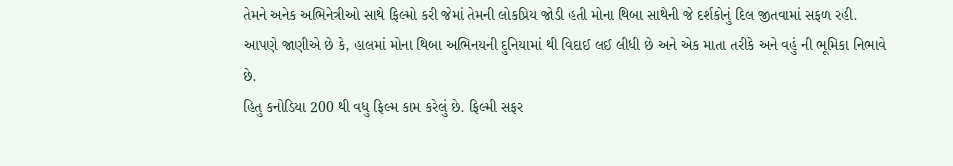તેમને અનેક અભિનેત્રીઓ સાથે ફિલ્મો કરી જેમાં તેમની લોકપ્રિય જોડી હતી મોના થિબા સાથેની જે દર્શકોનું દિલ જીતવામાં સફળ રહી. આપણે જાણીએ છે કે, હાલમાં મોના થિબા અભિનયની દુનિયામાં થી વિદાઈ લઈ લીધી છે અને એક માતા તરીકે અને વહું ની ભૂમિકા નિભાવે છે.
હિતુ કનોડિયા 200 થી વધુ ફિલ્મ કામ કરેલું છે. ફિલ્મી સફર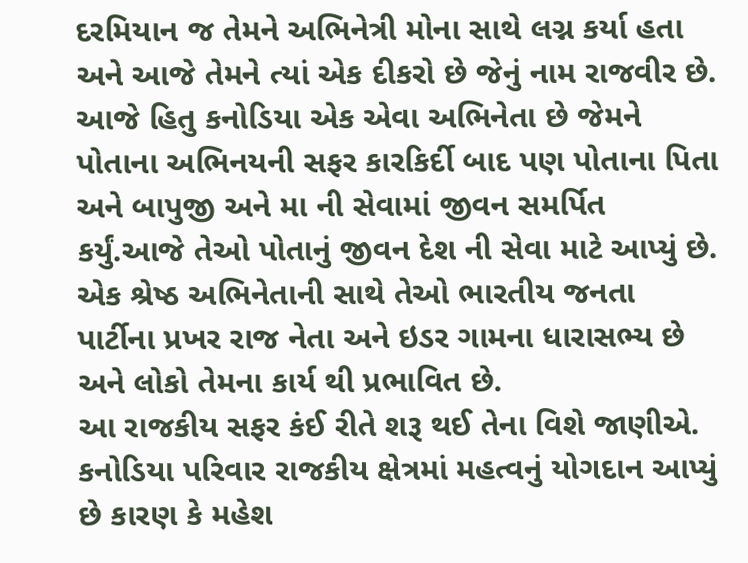દરમિયાન જ તેમને અભિનેત્રી મોના સાથે લગ્ન કર્યા હતા અને આજે તેમને ત્યાં એક દીકરો છે જેનું નામ રાજવીર છે. આજે હિતુ કનોડિયા એક એવા અભિનેતા છે જેમને પોતાના અભિનયની સફર કારકિર્દી બાદ પણ પોતાના પિતા અને બાપુજી અને મા ની સેવામાં જીવન સમર્પિત કર્યું.આજે તેઓ પોતાનું જીવન દેશ ની સેવા માટે આપ્યું છે. એક શ્રેષ્ઠ અભિનેતાની સાથે તેઓ ભારતીય જનતા પાર્ટીના પ્રખર રાજ નેતા અને ઇડર ગામના ધારાસભ્ય છે અને લોકો તેમના કાર્ય થી પ્રભાવિત છે.
આ રાજકીય સફર કંઈ રીતે શરૂ થઈ તેના વિશે જાણીએ.
કનોડિયા પરિવાર રાજકીય ક્ષેત્રમાં મહત્વનું યોગદાન આપ્યું છે કારણ કે મહેશ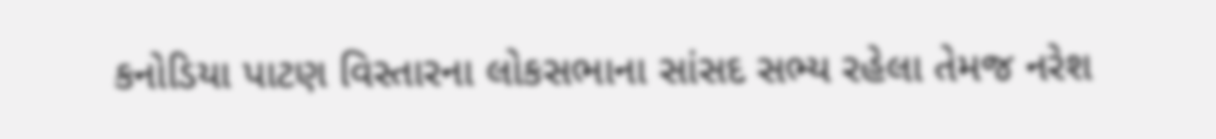કનોડિયા પાટણ વિસ્તારના લોકસભાના સાંસદ સભ્ય રહેલા તેમજ નરેશ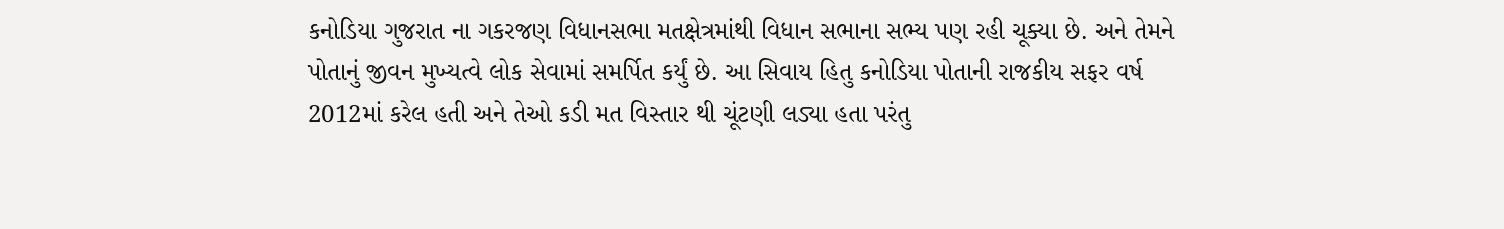કનોડિયા ગુજરાત ના ગકરજણ વિધાનસભા મતક્ષેત્રમાંથી વિધાન સભાના સભ્ય પણ રહી ચૂક્યા છે. અને તેમને પોતાનું જીવન મુખ્યત્વે લોક સેવામાં સમર્પિત કર્યું છે. આ સિવાય હિતુ કનોડિયા પોતાની રાજકીય સફર વર્ષ 2012માં કરેલ હતી અને તેઓ કડી મત વિસ્તાર થી ચૂંટણી લડ્યા હતા પરંતુ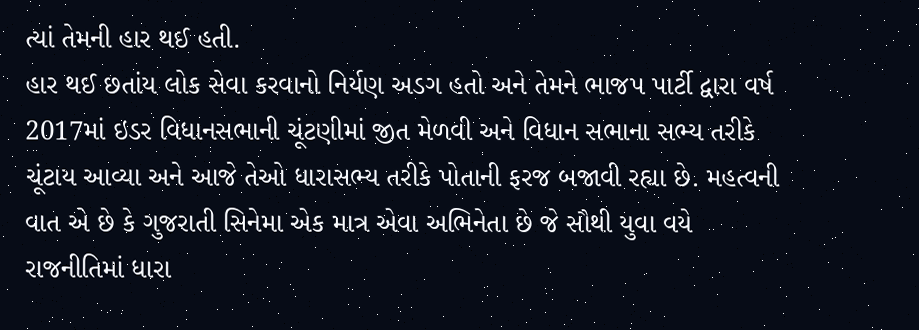ત્યાં તેમની હાર થઈ હતી.
હાર થઈ છતાંય લોક સેવા કરવાનો નિર્યણ અડગ હતો અને તેમને ભાજપ પાર્ટી દ્વારા વર્ષ 2017માં ઇડર વિધાનસભાની ચૂંટણીમાં જીત મેળવી અને વિધાન સભાના સભ્ય તરીકે ચૂંટાય આવ્યા અને આજે તેઓ ધારાસભ્ય તરીકે પોતાની ફરજ બજાવી રહ્યા છે. મહત્વની વાત એ છે કે ગુજરાતી સિનેમા એક માત્ર એવા અભિનેતા છે જે સૌથી યુવા વયે રાજનીતિમાં ધારા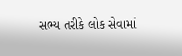સભ્ય તરીકે લોક સેવામાં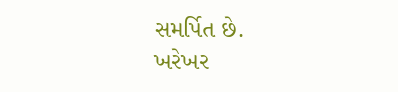સમર્પિત છે.
ખરેખર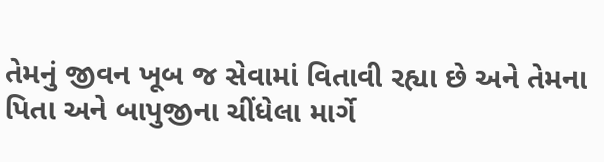તેમનું જીવન ખૂબ જ સેવામાં વિતાવી રહ્યા છે અને તેમના પિતા અને બાપુજીના ચીંધેલા માર્ગે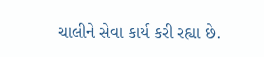ચાલીને સેવા કાર્ય કરી રહ્યા છે.